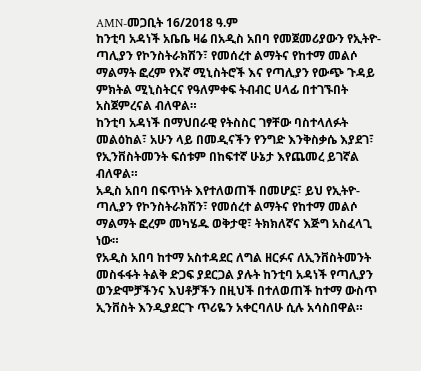AMN-መጋቢት 16/2018 ዓ.ም
ከንቲባ አዳነች አቤቤ ዛሬ በአዲስ አበባ የመጀመሪያውን የኢትዮ-ጣሊያን የኮንስትራክሽን፣ የመሰረተ ልማትና የከተማ መልሶ ማልማት ፎረም የእኛ ሚኒስትሮች እና የጣሊያን የውጭ ጉዳይ ምክትል ሚኒስትርና የዓለምቀፍ ትብብር ሀላፊ በተገኙበት አስጀምረናል ብለዋል።
ከንቲባ አዳነች በማህበራዊ የትስስር ገፃቸው ባስተላለፉት መልዕከል፣ አሁን ላይ በመዲናችን የንግድ እንቅስቃሴ እያደገ፣ የኢንቨስትመንት ፍሰቱም በከፍተኛ ሁኔታ እየጨመረ ይገኛል ብለዋል።
አዲስ አበባ በፍጥነት እየተለወጠች በመሆኗ፣ ይህ የኢትዮ-ጣሊያን የኮንስትራክሽን፣ የመሰረተ ልማትና የከተማ መልሶ ማልማት ፎረም መካሄዱ ወቅታዊ፣ ትክክለኛና እጅግ አስፈላጊ ነው።
የአዲስ አበባ ከተማ አስተዳደር ለግል ዘርፉና ለኢንቨስትመንት መስፋፋት ትልቅ ድጋፍ ያደርጋል ያሉት ከንቲባ አዳነች የጣሊያን ወንድሞቻችንና እህቶቻችን በዚህች በተለወጠች ከተማ ውስጥ ኢንቨስት እንዲያደርጉ ጥሪዬን አቀርባለሁ ሲሉ አሳስበዋል።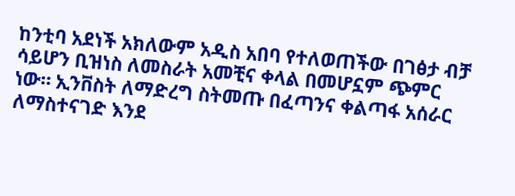ከንቲባ አደነች አክለውም አዲስ አበባ የተለወጠችው በገፅታ ብቻ ሳይሆን ቢዝነስ ለመስራት አመቺና ቀላል በመሆኗም ጭምር ነው። ኢንቨስት ለማድረግ ስትመጡ በፈጣንና ቀልጣፋ አሰራር ለማስተናገድ እንደ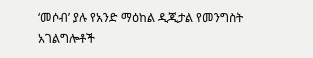‘መሶብ’ ያሉ የአንድ ማዕከል ዲጂታል የመንግስት አገልግሎቶች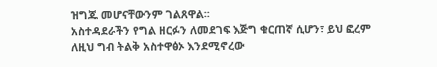ዝግጁ መሆናቸውንም ገልጸዋል፡፡
አስተዳደራችን የግል ዘርፉን ለመደገፍ እጅግ ቁርጠኛ ሲሆን፣ ይህ ፎረም ለዚህ ግብ ትልቅ አስተዋፅኦ እንደሚኖረው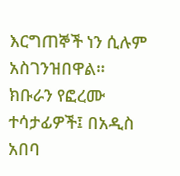እርግጠኞች ነን ሲሉም አስገንዝበዋል።
ክቡራን የፎረሙ ተሳታፊዎች፤ በአዲስ አበባ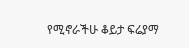የሚኖራችሁ ቆይታ ፍሬያማ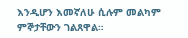እንዲሆን እመኛለሁ ሲሉም መልካም ምኞታቸውን ገልጸዋል።